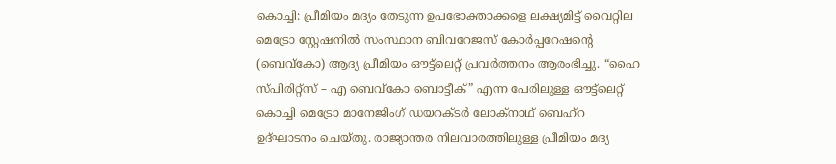കൊച്ചി: പ്രീമിയം മദ്യം തേടുന്ന ഉപഭോക്താക്കളെ ലക്ഷ്യമിട്ട് വൈറ്റില മെട്രോ സ്റ്റേഷനിൽ സംസ്ഥാന ബിവറേജസ് കോർപ്പറേഷന്റെ (ബെവ്കോ) ആദ്യ പ്രീമിയം ഔട്ട്ലെറ്റ് പ്രവർത്തനം ആരംഭിച്ചു. “ഹൈ സ്പിരിറ്റ്സ് – എ ബെവ്കോ ബൊട്ടീക്” എന്ന പേരിലുള്ള ഔട്ട്ലെറ്റ് കൊച്ചി മെട്രോ മാനേജിംഗ് ഡയറക്ടർ ലോക്നാഥ് ബെഹ്റ ഉദ്ഘാടനം ചെയ്തു. രാജ്യാന്തര നിലവാരത്തിലുള്ള പ്രീമിയം മദ്യ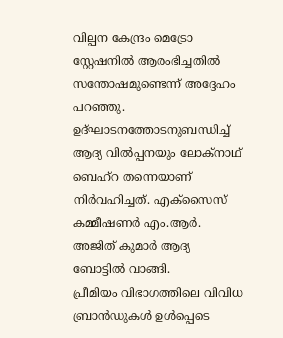വില്പന കേന്ദ്രം മെട്രോ സ്റ്റേഷനിൽ ആരംഭിച്ചതിൽ സന്തോഷമുണ്ടെന്ന് അദ്ദേഹം പറഞ്ഞു. ഉദ്ഘാടനത്തോടനുബന്ധിച്ച് ആദ്യ വിൽപ്പനയും ലോക്നാഥ് ബെഹ്റ തന്നെയാണ് നിർവഹിച്ചത്. എക്സൈസ് കമ്മീഷണർ എം.ആർ. അജിത് കുമാർ ആദ്യ ബോട്ടിൽ വാങ്ങി.
പ്രീമിയം വിഭാഗത്തിലെ വിവിധ ബ്രാൻഡുകൾ ഉൾപ്പെടെ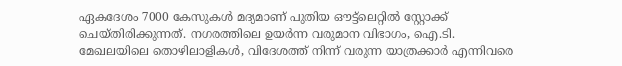ഏകദേശം 7000 കേസുകൾ മദ്യമാണ് പുതിയ ഔട്ട്ലെറ്റിൽ സ്റ്റോക്ക് ചെയ്തിരിക്കുന്നത്. നഗരത്തിലെ ഉയർന്ന വരുമാന വിഭാഗം, ഐ.ടി. മേഖലയിലെ തൊഴിലാളികൾ, വിദേശത്ത് നിന്ന് വരുന്ന യാത്രക്കാർ എന്നിവരെ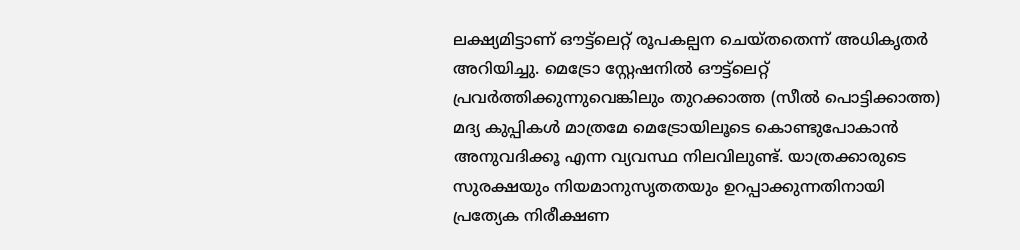ലക്ഷ്യമിട്ടാണ് ഔട്ട്ലെറ്റ് രൂപകല്പന ചെയ്തതെന്ന് അധികൃതർ അറിയിച്ചു. മെട്രോ സ്റ്റേഷനിൽ ഔട്ട്ലെറ്റ് പ്രവർത്തിക്കുന്നുവെങ്കിലും തുറക്കാത്ത (സീൽ പൊട്ടിക്കാത്ത) മദ്യ കുപ്പികൾ മാത്രമേ മെട്രോയിലൂടെ കൊണ്ടുപോകാൻ അനുവദിക്കൂ എന്ന വ്യവസ്ഥ നിലവിലുണ്ട്. യാത്രക്കാരുടെ സുരക്ഷയും നിയമാനുസൃതതയും ഉറപ്പാക്കുന്നതിനായി പ്രത്യേക നിരീക്ഷണ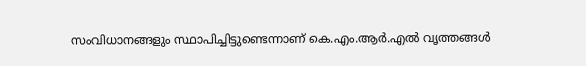സംവിധാനങ്ങളും സ്ഥാപിച്ചിട്ടുണ്ടെന്നാണ് കെ.എം.ആർ.എൽ വൃത്തങ്ങൾ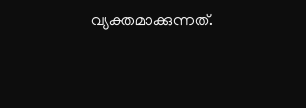വ്യക്തമാക്കുന്നത്.